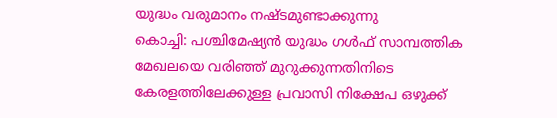യുദ്ധം വരുമാനം നഷ്ടമുണ്ടാക്കുന്നു
കൊച്ചി: പശ്ചിമേഷ്യൻ യുദ്ധം ഗൾഫ് സാമ്പത്തിക മേഖലയെ വരിഞ്ഞ് മുറുക്കുന്നതിനിടെ കേരളത്തിലേക്കുള്ള പ്രവാസി നിക്ഷേപ ഒഴുക്ക്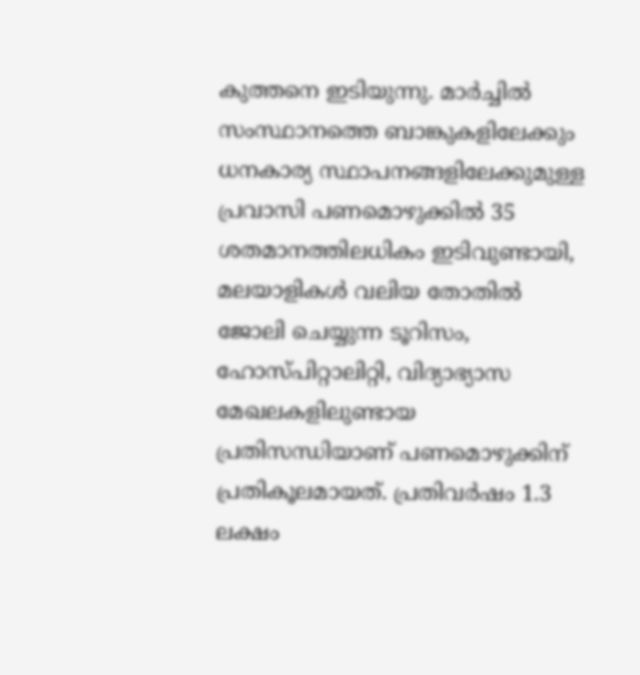കുത്തനെ ഇടിയുന്നു. മാർച്ചിൽ സംസ്ഥാനത്തെ ബാങ്കുകളിലേക്കും ധനകാര്യ സ്ഥാപനങ്ങളിലേക്കുമുള്ള പ്രവാസി പണമൊഴുക്കിൽ 35 ശതമാനത്തിലധികം ഇടിവുണ്ടായി, മലയാളികൾ വലിയ തോതിൽ ജോലി ചെയ്യുന്ന ടൂറിസം, ഹോസ്പിറ്റാലിറ്റി, വിദ്യാഭ്യാസ മേഖലകളിലുണ്ടായ പ്രതിസന്ധിയാണ് പണമൊഴുക്കിന് പ്രതികൂലമായത്. പ്രതിവർഷം 1.3 ലക്ഷം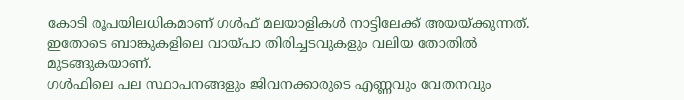കോടി രൂപയിലധികമാണ് ഗൾഫ് മലയാളികൾ നാട്ടിലേക്ക് അയയ്ക്കുന്നത്. ഇതോടെ ബാങ്കുകളിലെ വായ്പാ തിരിച്ചടവുകളും വലിയ തോതിൽ മുടങ്ങുകയാണ്.
ഗൾഫിലെ പല സ്ഥാപനങ്ങളും ജിവനക്കാരുടെ എണ്ണവും വേതനവും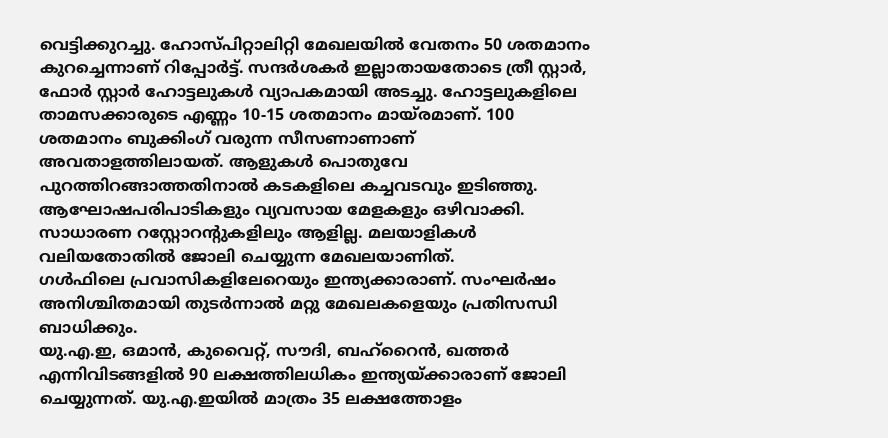വെട്ടിക്കുറച്ചു. ഹോസ്പിറ്റാലിറ്റി മേഖലയിൽ വേതനം 50 ശതമാനം കുറച്ചെന്നാണ് റിപ്പോർട്ട്. സന്ദർശകർ ഇല്ലാതായതോടെ ത്രീ സ്റ്റാർ, ഫോർ സ്റ്റാർ ഹോട്ടലുകൾ വ്യാപകമായി അടച്ചു. ഹോട്ടലുകളിലെ താമസക്കാരുടെ എണ്ണം 10-15 ശതമാനം മായ്രമാണ്. 100 ശതമാനം ബുക്കിംഗ് വരുന്ന സീസണാണാണ് അവതാളത്തിലായത്. ആളുകൾ പൊതുവേ പുറത്തിറങ്ങാത്തതിനാൽ കടകളിലെ കച്ചവടവും ഇടിഞ്ഞു. ആഘോഷപരിപാടികളും വ്യവസായ മേളകളും ഒഴിവാക്കി.
സാധാരണ റസ്റ്റോറന്റുകളിലും ആളില്ല. മലയാളികൾ വലിയതോതിൽ ജോലി ചെയ്യുന്ന മേഖലയാണിത്.
ഗൾഫിലെ പ്രവാസികളിലേറെയും ഇന്ത്യക്കാരാണ്. സംഘർഷം അനിശ്ചിതമായി തുടർന്നാൽ മറ്റു മേഖലകളെയും പ്രതിസന്ധി ബാധിക്കും.
യു.എ.ഇ, ഒമാൻ, കുവൈറ്റ്, സൗദി, ബഹ്റൈൻ, ഖത്തർ എന്നിവിടങ്ങളിൽ 90 ലക്ഷത്തിലധികം ഇന്ത്യയ്ക്കാരാണ് ജോലി ചെയ്യുന്നത്. യു.എ.ഇയിൽ മാത്രം 35 ലക്ഷത്തോളം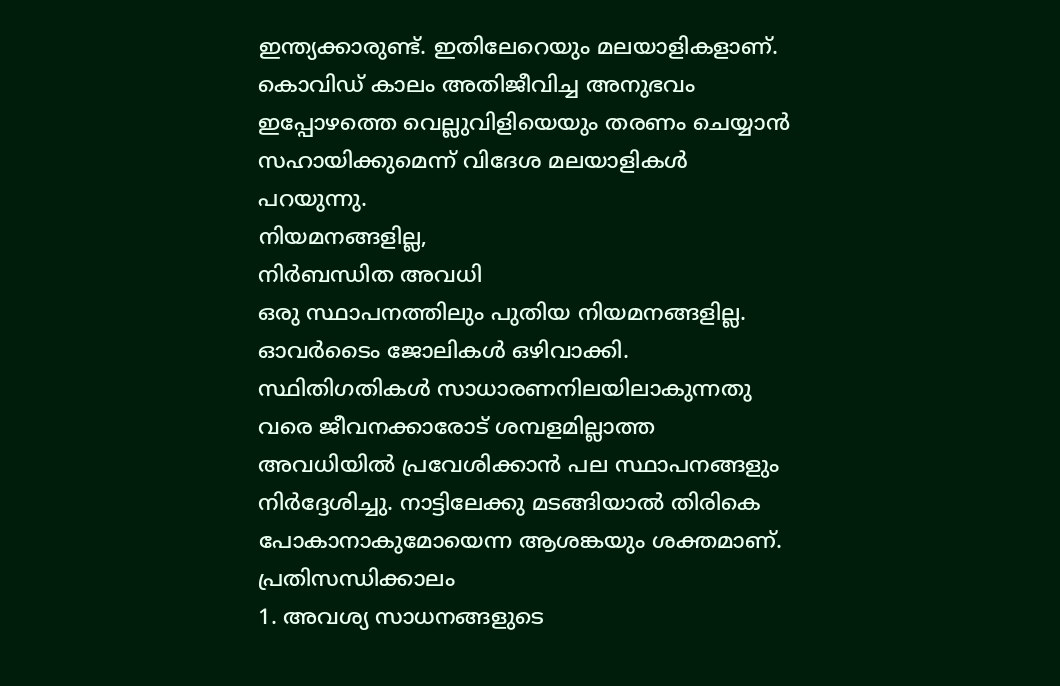ഇന്ത്യക്കാരുണ്ട്. ഇതിലേറെയും മലയാളികളാണ്. കൊവിഡ് കാലം അതിജീവിച്ച അനുഭവം ഇപ്പോഴത്തെ വെല്ലുവിളിയെയും തരണം ചെയ്യാൻ സഹായിക്കുമെന്ന് വിദേശ മലയാളികൾ പറയുന്നു.
നിയമനങ്ങളില്ല,
നിർബന്ധിത അവധി
ഒരു സ്ഥാപനത്തിലും പുതിയ നിയമനങ്ങളില്ല. ഓവർടൈം ജോലികൾ ഒഴിവാക്കി. സ്ഥിതിഗതികൾ സാധാരണനിലയിലാകുന്നതു വരെ ജീവനക്കാരോട് ശമ്പളമില്ലാത്ത അവധിയിൽ പ്രവേശിക്കാൻ പല സ്ഥാപനങ്ങളും നിർദ്ദേശിച്ചു. നാട്ടിലേക്കു മടങ്ങിയാൽ തിരികെ പോകാനാകുമോയെന്ന ആശങ്കയും ശക്തമാണ്.
പ്രതിസന്ധിക്കാലം
1. അവശ്യ സാധനങ്ങളുടെ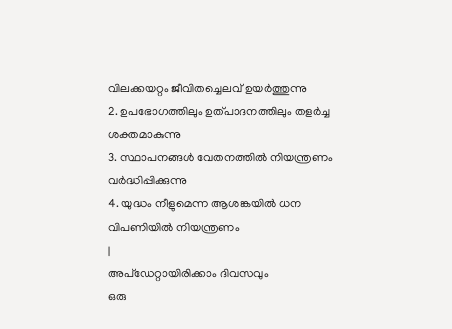വിലക്കയറ്റം ജീവിതച്ചെലവ് ഉയർത്തുന്നു
2. ഉപഭോഗത്തിലും ഉത്പാദനത്തിലും തളർച്ച ശക്തമാകുന്നു
3. സ്ഥാപനങ്ങൾ വേതനത്തിൽ നിയന്ത്രണം വർദ്ധിപ്പിക്കുന്നു
4. യുദ്ധം നീളുമെന്ന ആശങ്കയിൽ ധന വിപണിയിൽ നിയന്ത്രണം
|
അപ്ഡേറ്റായിരിക്കാം ദിവസവും
ഒരു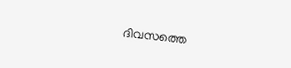ദിവസത്തെ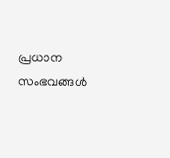പ്രധാന സംഭവങ്ങൾ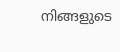നിങ്ങളുടെ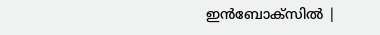ഇൻബോക്സിൽ |